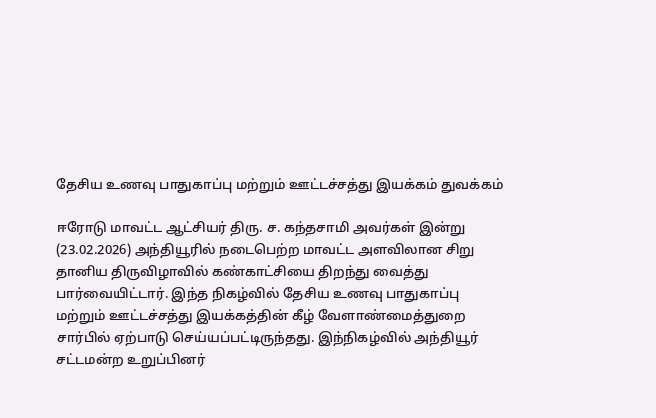தேசிய உணவு பாதுகாப்பு மற்றும் ஊட்டச்சத்து இயக்கம் துவக்கம்

ஈரோடு மாவட்ட ஆட்சியர் திரு. ச. கந்தசாமி அவர்கள் இன்று (23.02.2026) அந்தியூரில் நடைபெற்ற மாவட்ட அளவிலான சிறு தானிய திருவிழாவில் கண்காட்சியை திறந்து வைத்து பார்வையிட்டார். இந்த நிகழ்வில் தேசிய உணவு பாதுகாப்பு மற்றும் ஊட்டச்சத்து இயக்கத்தின் கீழ் வேளாண்மைத்துறை சார்பில் ஏற்பாடு செய்யப்பட்டிருந்தது. இந்நிகழ்வில் அந்தியூர் சட்டமன்ற உறுப்பினர்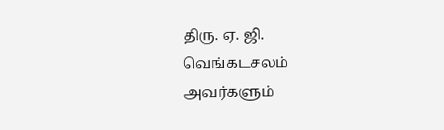திரு. ஏ. ஜி. வெங்கடசலம் அவர்களும்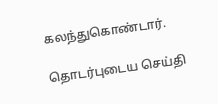கலந்துகொண்டார்.

தொடர்புடைய செய்தி